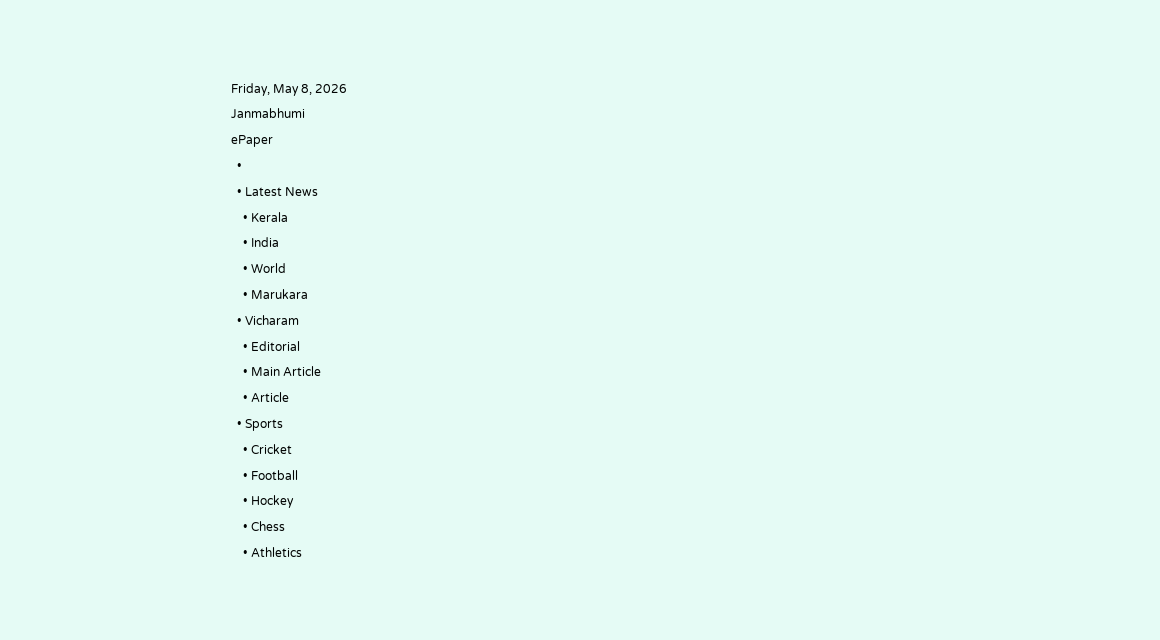Friday, May 8, 2026
Janmabhumi
ePaper
  •
  • Latest News
    • Kerala
    • India
    • World
    • Marukara
  • Vicharam
    • Editorial
    • Main Article
    • Article
  • Sports
    • Cricket
    • Football
    • Hockey
    • Chess
    • Athletics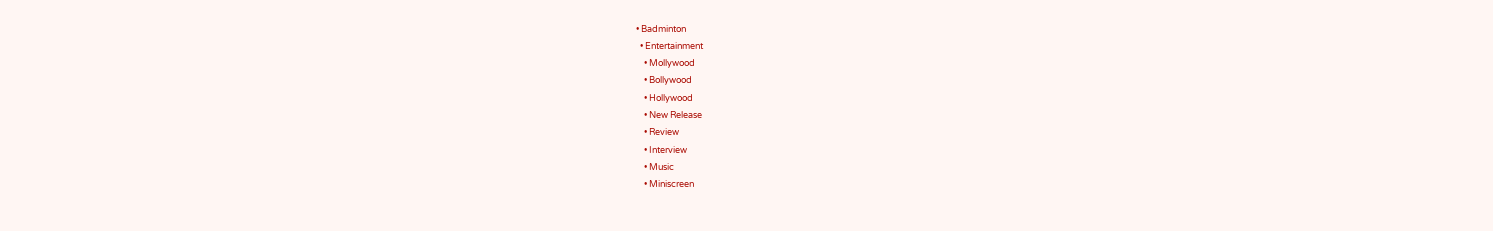• Badminton
  • Entertainment
    • Mollywood
    • Bollywood
    • Hollywood
    • New Release
    • Review
    • Interview
    • Music
    • Miniscreen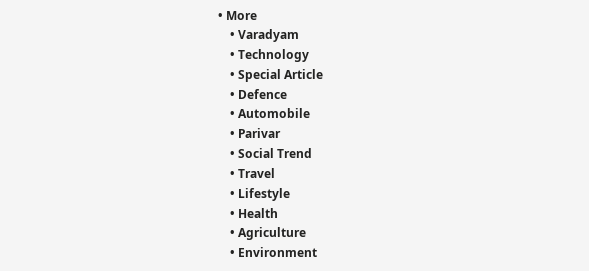• More
    • Varadyam
    • Technology
    • Special Article
    • Defence
    • Automobile
    • Parivar
    • Social Trend
    • Travel
    • Lifestyle
    • Health
    • Agriculture
    • Environment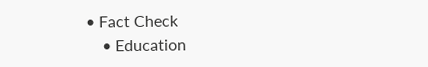• Fact Check
    • Education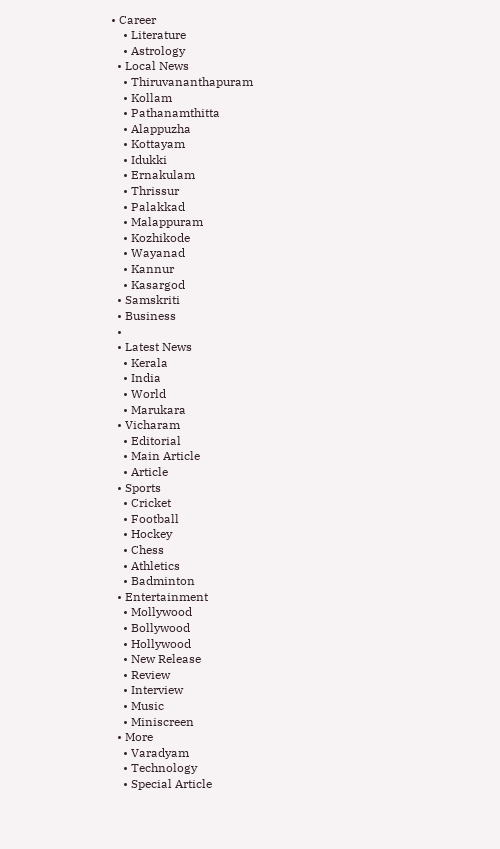• Career
    • Literature
    • Astrology
  • Local News
    • Thiruvananthapuram
    • Kollam
    • Pathanamthitta
    • Alappuzha
    • Kottayam
    • Idukki
    • Ernakulam
    • Thrissur
    • Palakkad
    • Malappuram
    • Kozhikode
    • Wayanad
    • Kannur
    • Kasargod
  • Samskriti
  • Business
  •
  • Latest News
    • Kerala
    • India
    • World
    • Marukara
  • Vicharam
    • Editorial
    • Main Article
    • Article
  • Sports
    • Cricket
    • Football
    • Hockey
    • Chess
    • Athletics
    • Badminton
  • Entertainment
    • Mollywood
    • Bollywood
    • Hollywood
    • New Release
    • Review
    • Interview
    • Music
    • Miniscreen
  • More
    • Varadyam
    • Technology
    • Special Article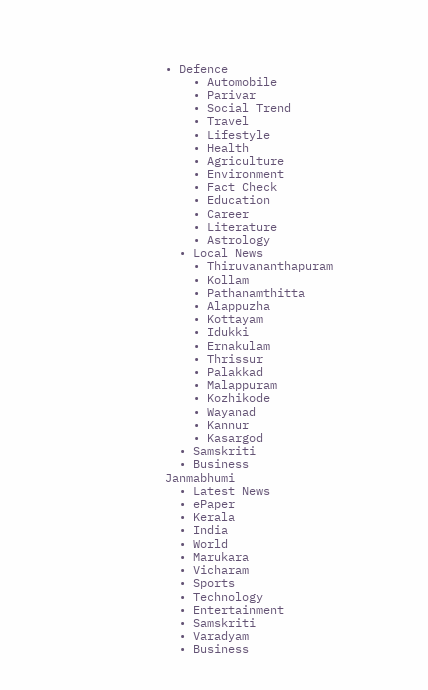• Defence
    • Automobile
    • Parivar
    • Social Trend
    • Travel
    • Lifestyle
    • Health
    • Agriculture
    • Environment
    • Fact Check
    • Education
    • Career
    • Literature
    • Astrology
  • Local News
    • Thiruvananthapuram
    • Kollam
    • Pathanamthitta
    • Alappuzha
    • Kottayam
    • Idukki
    • Ernakulam
    • Thrissur
    • Palakkad
    • Malappuram
    • Kozhikode
    • Wayanad
    • Kannur
    • Kasargod
  • Samskriti
  • Business
Janmabhumi
  • Latest News
  • ePaper
  • Kerala
  • India
  • World
  • Marukara
  • Vicharam
  • Sports
  • Technology
  • Entertainment
  • Samskriti
  • Varadyam
  • Business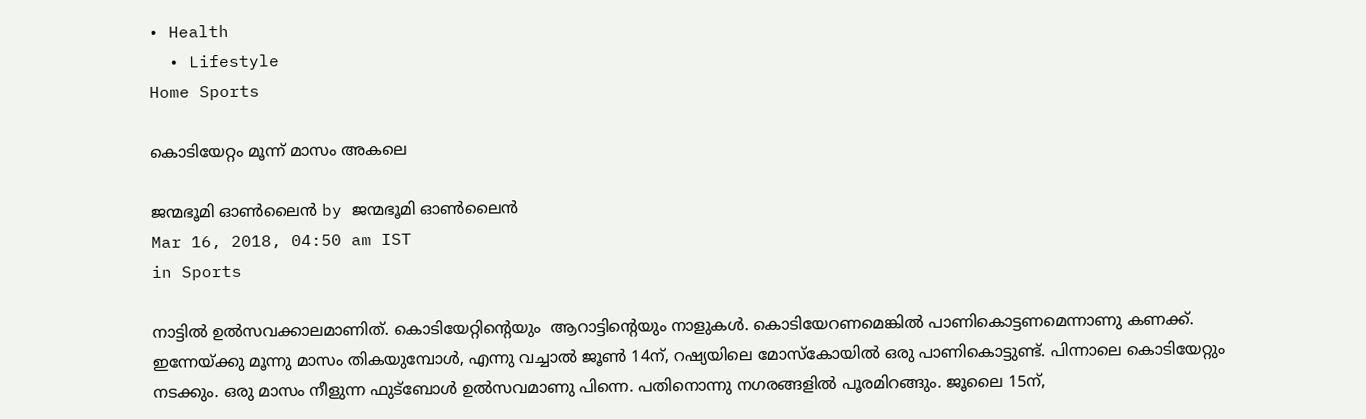• Health
  • Lifestyle
Home Sports

കൊടിയേറ്റം മൂന്ന് മാസം അകലെ

ജന്മഭൂമി ഓണ്‍ലൈന്‍ by ജന്മഭൂമി ഓണ്‍ലൈന്‍
Mar 16, 2018, 04:50 am IST
in Sports

നാട്ടില്‍ ഉല്‍സവക്കാലമാണിത്. കൊടിയേറ്റിന്റെയും  ആറാട്ടിന്റെയും നാളുകള്‍. കൊടിയേറണമെങ്കില്‍ പാണികൊട്ടണമെന്നാണു കണക്ക്. ഇന്നേയ്‌ക്കു മൂന്നു മാസം തികയുമ്പോള്‍, എന്നു വച്ചാല്‍ ജൂണ്‍ 14ന്, റഷ്യയിലെ മോസ്‌കോയില്‍ ഒരു പാണികൊട്ടുണ്ട്. പിന്നാലെ കൊടിയേറ്റും നടക്കും. ഒരു മാസം നീളുന്ന ഫുട്ബോള്‍ ഉല്‍സവമാണു പിന്നെ. പതിനൊന്നു നഗരങ്ങളില്‍ പൂരമിറങ്ങും. ജൂലൈ 15ന്,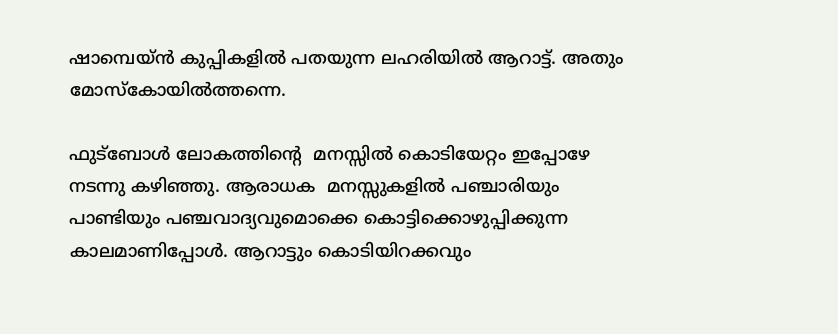ഷാമ്പെയ്ന്‍ കുപ്പികളില്‍ പതയുന്ന ലഹരിയില്‍ ആറാട്ട്. അതും മോസ്‌കോയില്‍ത്തന്നെ.

ഫുട്ബോള്‍ ലോകത്തിന്റെ  മനസ്സില്‍ കൊടിയേറ്റം ഇപ്പോഴേ നടന്നു കഴിഞ്ഞു. ആരാധക  മനസ്സുകളില്‍ പഞ്ചാരിയും പാണ്ടിയും പഞ്ചവാദ്യവുമൊക്കെ കൊട്ടിക്കൊഴുപ്പിക്കുന്ന കാലമാണിപ്പോള്‍. ആറാട്ടും കൊടിയിറക്കവും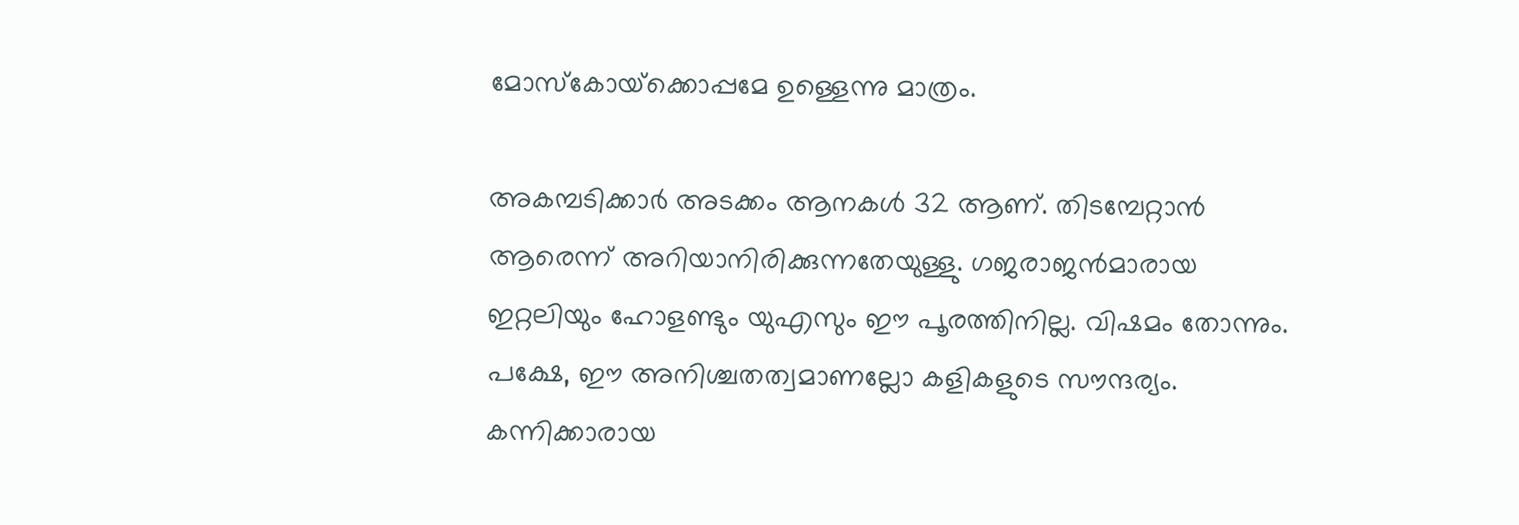മോസ്‌കോയ്‌ക്കൊപ്പമേ ഉള്ളെന്നു മാത്രം.

അകമ്പടിക്കാര്‍ അടക്കം ആനകള്‍ 32 ആണ്. തിടമ്പേറ്റാന്‍ ആരെന്ന് അറിയാനിരിക്കുന്നതേയുള്ളു. ഗജരാജന്‍മാരായ ഇറ്റലിയും ഹോളണ്ടും യുഎസും ഈ പൂരത്തിനില്ല. വിഷമം തോന്നും. പക്ഷേ, ഈ അനിശ്ചതത്വമാണല്ലോ കളികളുടെ സൗന്ദര്യം. കന്നിക്കാരായ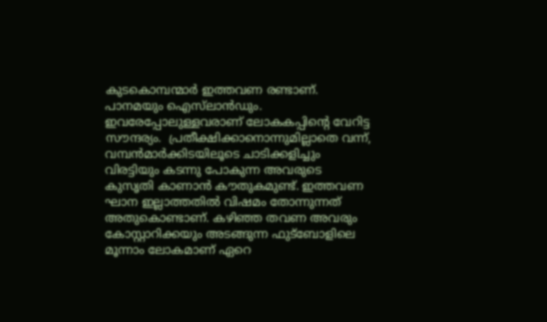കുടകൊമ്പന്മാര്‍ ഇത്തവണ രണ്ടാണ്. പാനമയും ഐസ്‌ലാന്‍ഡും. ഇവരേപ്പോലുള്ളവരാണ് ലോകകപ്പിന്റെ വേറിട്ട സൗന്ദര്യം.  പ്രതീക്ഷിക്കാനൊന്നുമില്ലാതെ വന്ന്, വമ്പന്‍മാര്‍ക്കിടയിലൂടെ ചാടിക്കളിച്ചും വിരട്ടിയും കടന്നു പോകുന്ന അവരുടെ കുസൃതി കാണാന്‍ കൗതുകമുണ്ട്. ഇത്തവണ ഘാന ഇല്ലാത്തതില്‍ വിഷമം തോന്നുന്നത് അതുകൊണ്ടാണ്. കഴിഞ്ഞ തവണ അവരും കോസ്റ്റാറിക്കയും അടങ്ങുന്ന ഫുട്ബോളിലെ മൂന്നാം ലോകമാണ് ഏറെ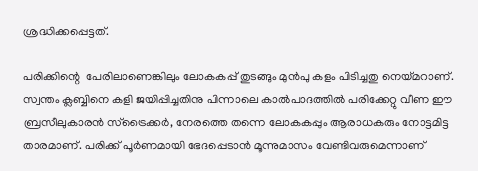ശ്രദ്ധിക്കപ്പെട്ടത്.

പരിക്കിന്റെ  പേരിലാണെങ്കിലും ലോകകപ്പ് തുടങ്ങും മുന്‍പു കളം പിടിച്ചതു നെയ്‌മറാണ്. സ്വന്തം ക്ലബ്ബിനെ കളി ജയിപ്പിച്ചതിനു പിന്നാലെ കാല്‍പാദത്തില്‍ പരിക്കേറ്റു വീണ ഈ ബ്രസീലുകാരന്‍ സ്ട്രൈക്കര്‍, നേരത്തെ തന്നെ ലോകകപ്പും ആരാധകരും നോട്ടമിട്ട താരമാണ്. പരിക്ക് പൂര്‍ണമായി ഭേദപ്പെടാന്‍ മൂന്നുമാസം വേണ്ടിവരുമെന്നാണ്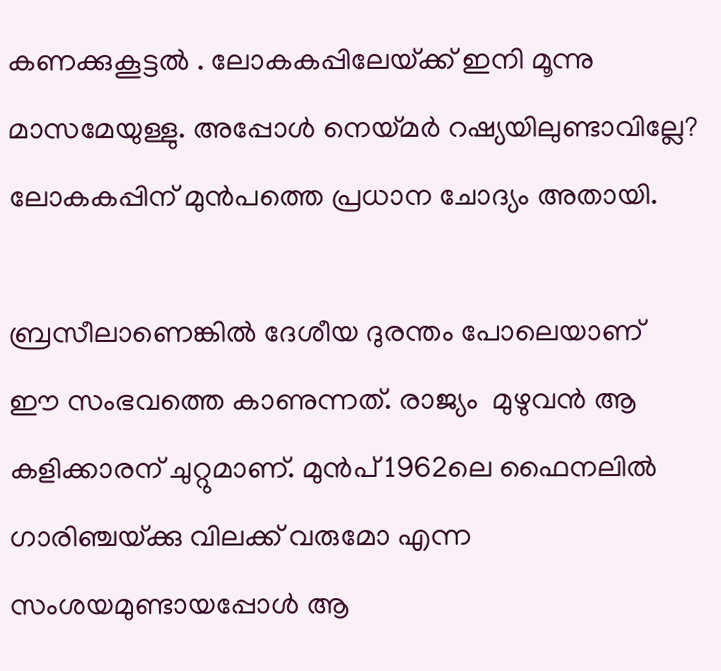കണക്കുകൂട്ടല്‍ . ലോകകപ്പിലേയ്‌ക്ക് ഇനി മൂന്നു മാസമേയുള്ളു. അപ്പോള്‍ നെയ്‌മര്‍ റഷ്യയിലുണ്ടാവില്ലേ? ലോകകപ്പിന് മുന്‍പത്തെ പ്രധാന ചോദ്യം അതായി.

ബ്രസീലാണെങ്കില്‍ ദേശീയ ദുരന്തം പോലെയാണ് ഈ സംഭവത്തെ കാണുന്നത്. രാജ്യം  മുഴുവന്‍ ആ കളിക്കാരന് ചുറ്റുമാണ്. മുന്‍പ് 1962ലെ ഫൈനലില്‍ ഗാരിഞ്ചയ്‌ക്കു വിലക്ക് വരുമോ എന്ന സംശയമുണ്ടായപ്പോള്‍ ആ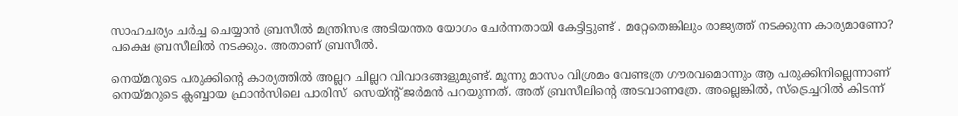സാഹചര്യം ചര്‍ച്ച ചെയ്യാന്‍ ബ്രസീല്‍ മന്ത്രിസഭ അടിയന്തര യോഗം ചേര്‍ന്നതായി കേട്ടിട്ടുണ്ട് . മറ്റേതെങ്കിലും രാജ്യത്ത് നടക്കുന്ന കാര്യമാണോ? പക്ഷെ ബ്രസീലില്‍ നടക്കും. അതാണ് ബ്രസീല്‍.

നെയ്‌മറുടെ പരുക്കിന്റെ കാര്യത്തില്‍ അല്ലറ ചില്ലറ വിവാദങ്ങളുമുണ്ട്. മൂന്നു മാസം വിശ്രമം വേണ്ടത്ര ഗൗരവമൊന്നും ആ പരുക്കിനില്ലെന്നാണ് നെയ്‌മറുടെ ക്ലബ്ബായ ഫ്രാന്‍സിലെ പാരിസ്  സെയ്ന്റ് ജര്‍മന്‍ പറയുന്നത്. അത് ബ്രസീലിന്റെ അടവാണത്രേ. അല്ലെങ്കില്‍, സ്‌ട്രെച്ചറില്‍ കിടന്ന്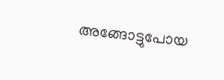അങ്ങോട്ടുപോയ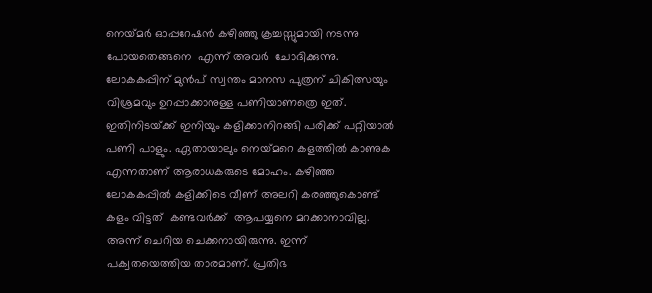നെയ്‌മര്‍ ഓപ്പറേഷന്‍ കഴിഞ്ഞു ക്രച്ചസ്സുമായി നടന്നു പോയതെങ്ങനെ  എന്ന് അവര്‍  ചോദിക്കുന്നു. ലോകകപ്പിന് മുന്‍പ് സ്വന്തം മാനസ പുത്രന് ചികിത്സയും വിശ്രമവും ഉറപ്പാക്കാനുള്ള പണിയാണത്രെ ഇത്. ഇതിനിടയ്‌ക്ക് ഇനിയും കളിക്കാനിറങ്ങി പരിക്ക് പറ്റിയാല്‍ പണി പാളും. ഏതായാലും നെയ്‌മറെ കളത്തില്‍ കാണുക എന്നതാണ് ആരാധകരുടെ മോഹം. കഴിഞ്ഞ ലോകകപ്പില്‍ കളിക്കിടെ വീണ് അലറി കരഞ്ഞുകൊണ്ട് കളം വിട്ടത്  കണ്ടവര്‍ക്ക്  ആപയ്യനെ മറക്കാനാവില്ല. അന്ന് ചെറിയ ചെക്കനായിരുന്നു. ഇന്ന് പക്വതയെത്തിയ താരമാണ്. പ്രതിഭ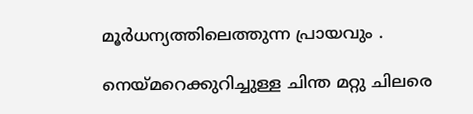മൂര്‍ധന്യത്തിലെത്തുന്ന പ്രായവും .

നെയ്‌മറെക്കുറിച്ചുള്ള ചിന്ത മറ്റു ചിലരെ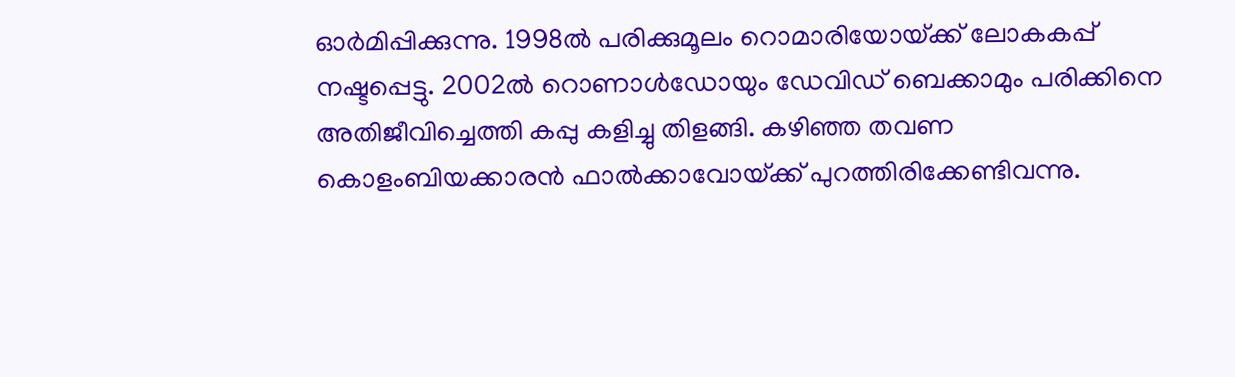ഓര്‍മിപ്പിക്കുന്നു. 1998ല്‍ പരിക്കുമൂലം റൊമാരിയോയ്‌ക്ക് ലോകകപ്പ് നഷ്ടപ്പെട്ടു. 2002ല്‍ റൊണാള്‍ഡോയും ഡേവിഡ് ബെക്കാമും പരിക്കിനെ അതിജീവിച്ചെത്തി കപ്പു കളിച്ചു തിളങ്ങി. കഴിഞ്ഞ തവണ  കൊളംബിയക്കാരന്‍ ഫാല്‍ക്കാവോയ്‌ക്ക് പുറത്തിരിക്കേണ്ടിവന്നു.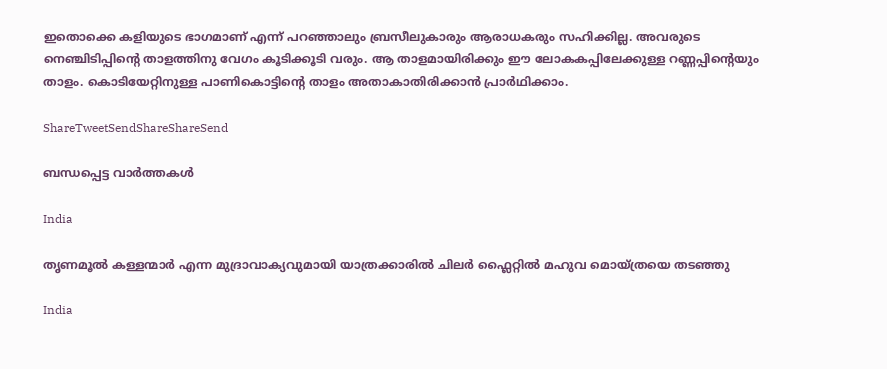ഇതൊക്കെ കളിയുടെ ഭാഗമാണ് എന്ന് പറഞ്ഞാലും ബ്രസീലുകാരും ആരാധകരും സഹിക്കില്ല. അവരുടെ നെഞ്ചിടിപ്പിന്റെ താളത്തിനു വേഗം കൂടിക്കൂടി വരും. ആ താളമായിരിക്കും ഈ ലോകകപ്പിലേക്കുള്ള റണ്ണപ്പിന്റെയും താളം. കൊടിയേറ്റിനുള്ള പാണികൊട്ടിന്റെ താളം അതാകാതിരിക്കാന്‍ പ്രാര്‍ഥിക്കാം.

ShareTweetSendShareShareSend

ബന്ധപ്പെട്ട വാര്‍ത്തകള്‍

India

തൃണമൂല്‍ കള്ളന്മാര്‍ എന്ന മുദ്രാവാക്യവുമായി യാത്രക്കാരില്‍ ചിലര്‍ ഫ്ലൈറ്റില്‍ മഹുവ മൊയ്ത്രയെ തടഞ്ഞു

India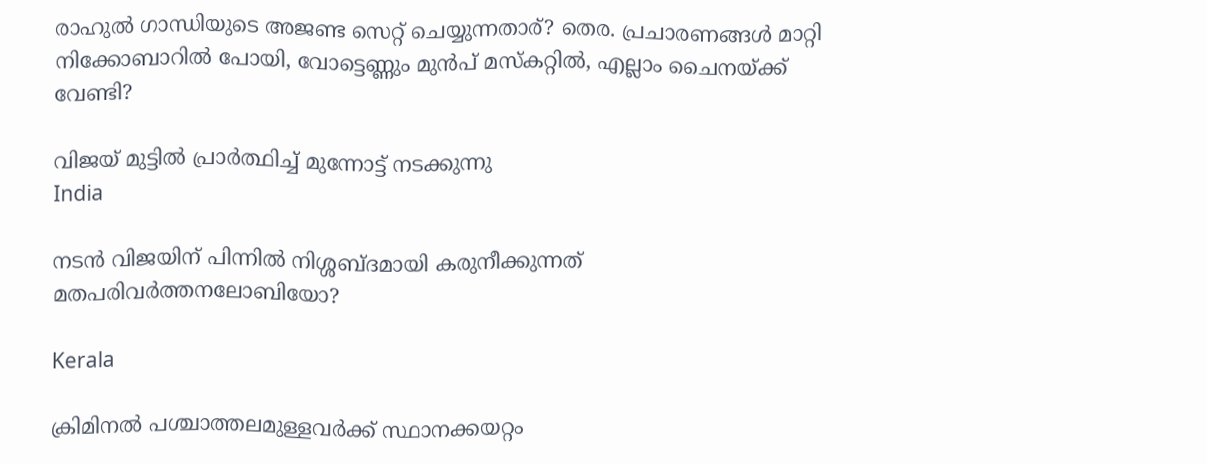രാഹുല്‍ ഗാന്ധിയുടെ അജണ്ട സെറ്റ് ചെയ്യുന്നതാര്? തെര. പ്രചാരണങ്ങള്‍ മാറ്റി നിക്കോബാറില്‍ പോയി, വോട്ടെണ്ണും മുന്‍പ് മസ്കറ്റില്‍, എല്ലാം ചൈനയ്‌ക്ക് വേണ്ടി?

വിജയ് മുട്ടില്‍ പ്രാര്‍ത്ഥിച്ച് മുന്നോട്ട് നടക്കുന്നു
India

നടന്‍ വിജയിന് പിന്നില്‍ നിശ്ശബ്ദമായി കരുനീക്കുന്നത് മതപരിവര്‍ത്തനലോബിയോ?

Kerala

ക്രിമിനല്‍ പശ്ചാത്തലമുള്ളവര്‍ക്ക് സ്ഥാനക്കയറ്റം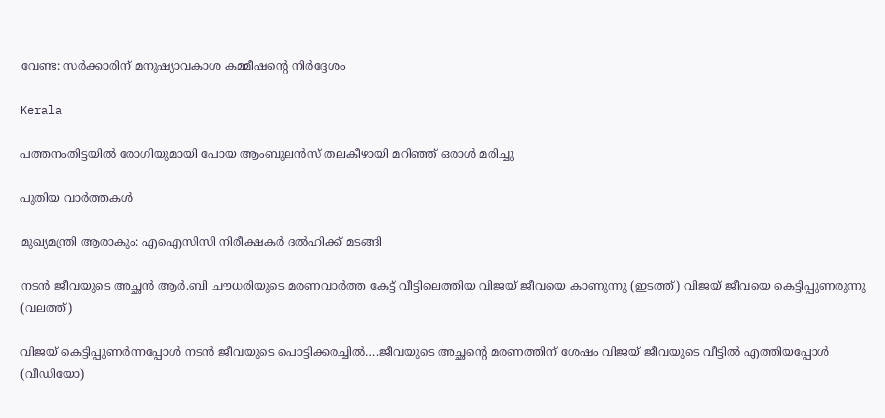വേണ്ട: സര്‍ക്കാരിന് മനുഷ്യാവകാശ കമ്മീഷന്റെ നിര്‍ദ്ദേശം

Kerala

പത്തനംതിട്ടയില്‍ രോഗിയുമായി പോയ ആംബുലന്‍സ് തലകീഴായി മറിഞ്ഞ് ഒരാള്‍ മരിച്ചു

പുതിയ വാര്‍ത്തകള്‍

മുഖ്യമന്ത്രി ആരാകും: എഐസിസി നിരീക്ഷകര്‍ ദല്‍ഹിക്ക് മടങ്ങി

നടന്‍ ജീവയുടെ അച്ഛന്‍ ആര്‍.ബി ചൗധരിയുടെ മരണവാര്‍ത്ത കേട്ട് വീട്ടിലെത്തിയ വിജയ് ജീവയെ കാണുന്നു (ഇടത്ത്) വിജയ് ജീവയെ കെട്ടിപ്പുണരുന്നു (വലത്ത്)

വിജയ് കെട്ടിപ്പുണര്‍ന്നപ്പോള്‍ നടന്‍ ജീവയുടെ പൊട്ടിക്കരച്ചില്‍….ജീവയുടെ അച്ഛന്റെ മരണത്തിന് ശേഷം വിജയ് ജീവയുടെ വീട്ടില്‍ എത്തിയപ്പോള്‍ (വീഡിയോ)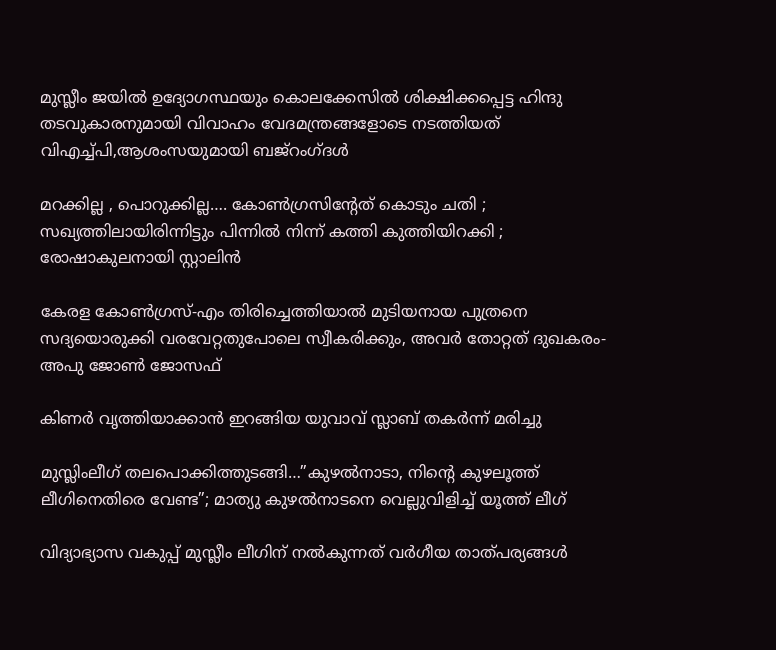മുസ്ലീം ജയില്‍ ഉദ്യോഗസ്ഥയും കൊലക്കേസില്‍ ശിക്ഷിക്കപ്പെട്ട ഹിന്ദു തടവുകാരനുമായി വിവാഹം വേദമന്ത്രങ്ങളോടെ നടത്തിയത് വിഎച്ച്പി,ആശംസയുമായി ബജ്‌റംഗ്ദള്‍

മറക്കില്ല , പൊറുക്കില്ല…. കോൺഗ്രസിൻ്റേത് കൊടും ചതി ; സഖ്യത്തിലായിരിന്നിട്ടും പിന്നിൽ നിന്ന് കത്തി കുത്തിയിറക്കി ; രോഷാകുലനായി സ്റ്റാലിൻ

കേരള കോണ്‍ഗ്രസ്-എം തിരിച്ചെത്തിയാല്‍ മുടിയനായ പുത്രനെ സദ്യയൊരുക്കി വരവേറ്റതുപോലെ സ്വീകരിക്കും, അവര്‍ തോറ്റത് ദുഖകരം-അപു ജോണ്‍ ജോസഫ്

കിണര്‍ വൃത്തിയാക്കാന്‍ ഇറങ്ങിയ യുവാവ് സ്ലാബ് തകര്‍ന്ന് മരിച്ചു

മുസ്ലിംലീഗ് തലപൊക്കിത്തുടങ്ങി…”കുഴൽനാടാ, നിന്റെ കുഴലൂത്ത് ലീഗിനെതിരെ വേണ്ട”; മാത്യു കുഴൽനാടനെ വെല്ലുവിളിച്ച് യൂത്ത് ലീഗ്

വിദ്യാഭ്യാസ വകുപ്പ് മുസ്ലീം ലീഗിന് നല്‍കുന്നത് വര്‍ഗീയ താത്പര്യങ്ങള്‍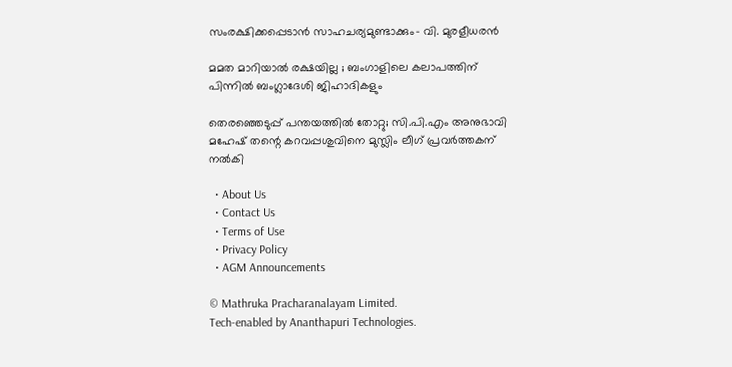സംരക്ഷിക്കപ്പെടാന്‍ സാഹചര്യമുണ്ടാക്കും- വി. മുരളീധരന്‍

മമത മാറിയാൽ രക്ഷയില്ല ; ബംഗാളിലെ കലാപത്തിന് പിന്നിൽ ബംഗ്ലാദേശി ജിഹാദികളും

തെരഞ്ഞെടുപ്പ് പന്തയത്തില്‍ തോറ്റു; സി.പി.എം അനുഭാവി മഹേഷ് തന്റെ കറവപ്പശുവിനെ മുസ്ലിം ലീഗ് പ്രവര്‍ത്തകന് നല്‍കി

  • About Us
  • Contact Us
  • Terms of Use
  • Privacy Policy
  • AGM Announcements

© Mathruka Pracharanalayam Limited.
Tech-enabled by Ananthapuri Technologies.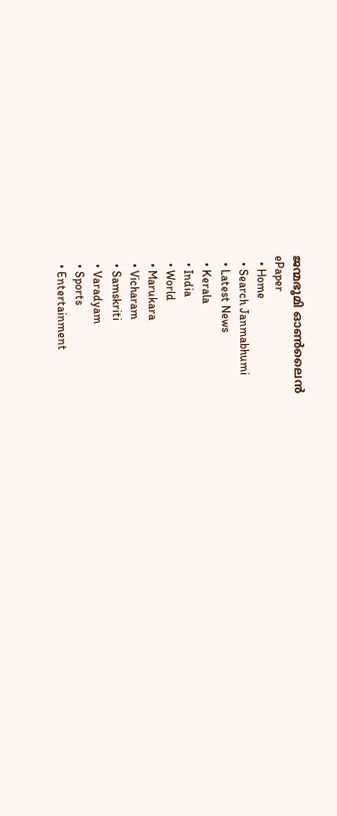ജന്മഭൂമി ഓണ്‍ലൈന്‍
ePaper
  • Home
  • Search Janmabhumi
  • Latest News
  • Kerala
  • India
  • World
  • Marukara
  • Vicharam
  • Samskriti
  • Varadyam
  • Sports
  • Entertainment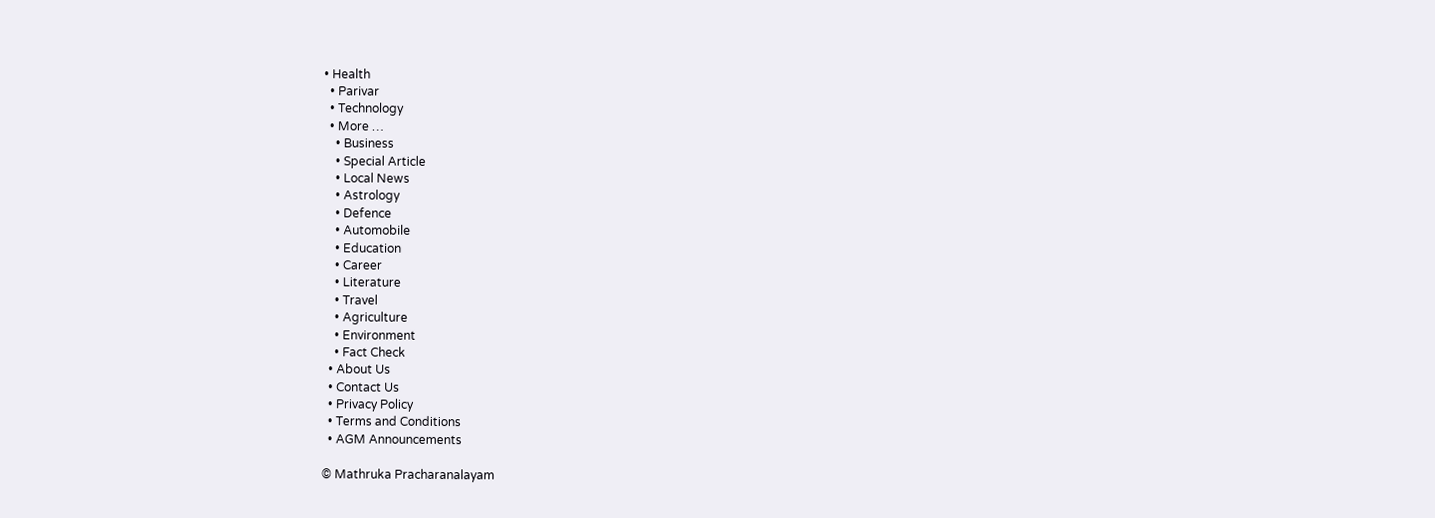• Health
  • Parivar
  • Technology
  • More …
    • Business
    • Special Article
    • Local News
    • Astrology
    • Defence
    • Automobile
    • Education
    • Career
    • Literature
    • Travel
    • Agriculture
    • Environment
    • Fact Check
  • About Us
  • Contact Us
  • Privacy Policy
  • Terms and Conditions
  • AGM Announcements

© Mathruka Pracharanalayam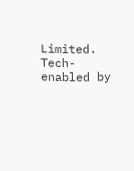Limited.
Tech-enabled by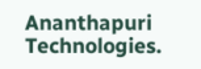Ananthapuri Technologies.